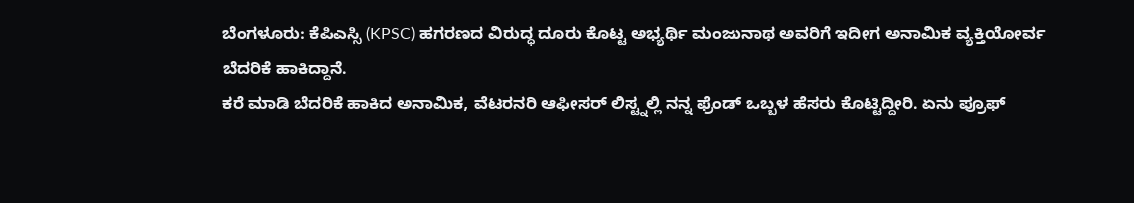ಬೆಂಗಳೂರು: ಕೆಪಿಎಸ್ಸಿ (KPSC) ಹಗರಣದ ವಿರುದ್ಧ ದೂರು ಕೊಟ್ಟ ಅಭ್ಯರ್ಥಿ ಮಂಜುನಾಥ ಅವರಿಗೆ ಇದೀಗ ಅನಾಮಿಕ ವ್ಯಕ್ತಿಯೋರ್ವ ಬೆದರಿಕೆ ಹಾಕಿದ್ದಾನೆ.
ಕರೆ ಮಾಡಿ ಬೆದರಿಕೆ ಹಾಕಿದ ಅನಾಮಿಕ, ವೆಟರನರಿ ಆಫೀಸರ್ ಲಿಸ್ಟ್ನಲ್ಲಿ ನನ್ನ ಫ್ರೆಂಡ್ ಒಬ್ಬಳ ಹೆಸರು ಕೊಟ್ಟಿದ್ದೀರಿ. ಏನು ಪ್ರೂಫ್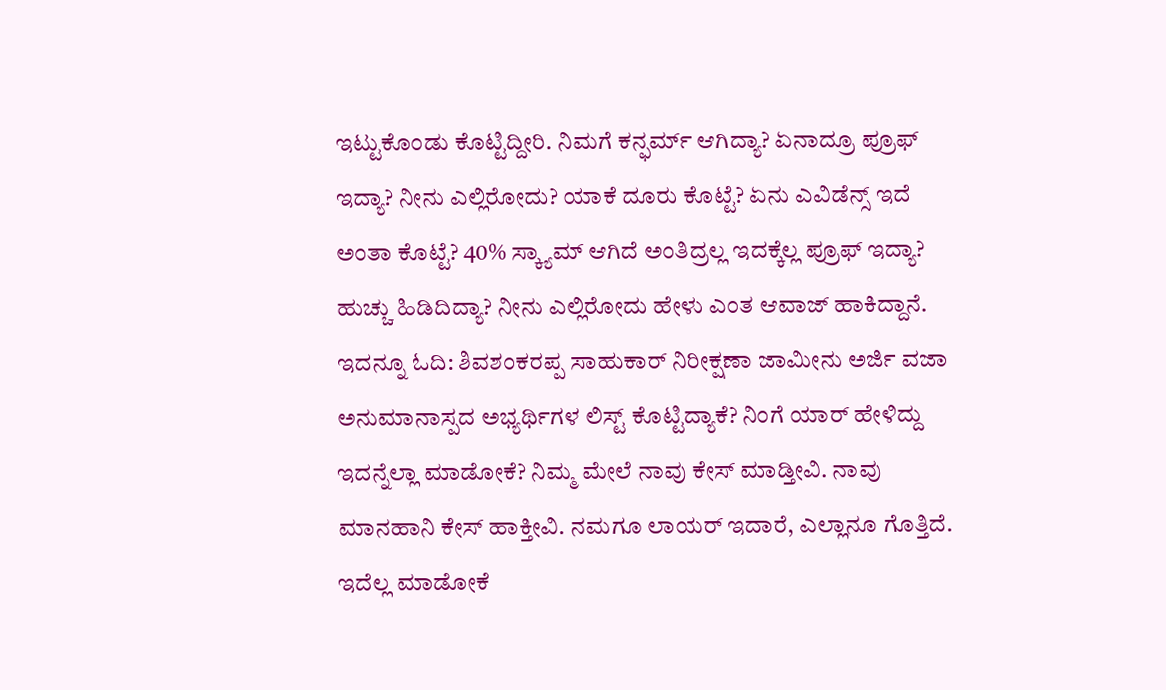ಇಟ್ಟುಕೊಂಡು ಕೊಟ್ಟಿದ್ದೀರಿ. ನಿಮಗೆ ಕನ್ಫರ್ಮ್ ಆಗಿದ್ಯಾ? ಏನಾದ್ರೂ ಪ್ರೂಫ್ ಇದ್ಯಾ? ನೀನು ಎಲ್ಲಿರೋದು? ಯಾಕೆ ದೂರು ಕೊಟ್ಟೆ? ಏನು ಎವಿಡೆನ್ಸ್ ಇದೆ ಅಂತಾ ಕೊಟ್ಟೆ? 40% ಸ್ಕ್ಯಾಮ್ ಆಗಿದೆ ಅಂತಿದ್ರಲ್ಲ ಇದಕ್ಕೆಲ್ಲ ಪ್ರೂಫ್ ಇದ್ಯಾ? ಹುಚ್ಚು ಹಿಡಿದಿದ್ಯಾ? ನೀನು ಎಲ್ಲಿರೋದು ಹೇಳು ಎಂತ ಆವಾಜ್ ಹಾಕಿದ್ದಾನೆ. ಇದನ್ನೂ ಓದಿ: ಶಿವಶಂಕರಪ್ಪ ಸಾಹುಕಾರ್ ನಿರೀಕ್ಷಣಾ ಜಾಮೀನು ಅರ್ಜಿ ವಜಾ
ಅನುಮಾನಾಸ್ಪದ ಅಭ್ಯರ್ಥಿಗಳ ಲಿಸ್ಟ್ ಕೊಟ್ಟಿದ್ಯಾಕೆ? ನಿಂಗೆ ಯಾರ್ ಹೇಳಿದ್ದು ಇದನ್ನೆಲ್ಲಾ ಮಾಡೋಕೆ? ನಿಮ್ಮ ಮೇಲೆ ನಾವು ಕೇಸ್ ಮಾಡ್ತೀವಿ. ನಾವು ಮಾನಹಾನಿ ಕೇಸ್ ಹಾಕ್ತೀವಿ. ನಮಗೂ ಲಾಯರ್ ಇದಾರೆ, ಎಲ್ಲಾನೂ ಗೊತ್ತಿದೆ. ಇದೆಲ್ಲ ಮಾಡೋಕೆ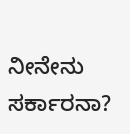ನೀನೇನು ಸರ್ಕಾರನಾ?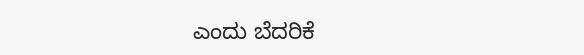ಎಂದು ಬೆದರಿಕೆ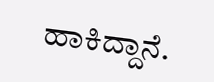ಹಾಕಿದ್ದಾನೆ.